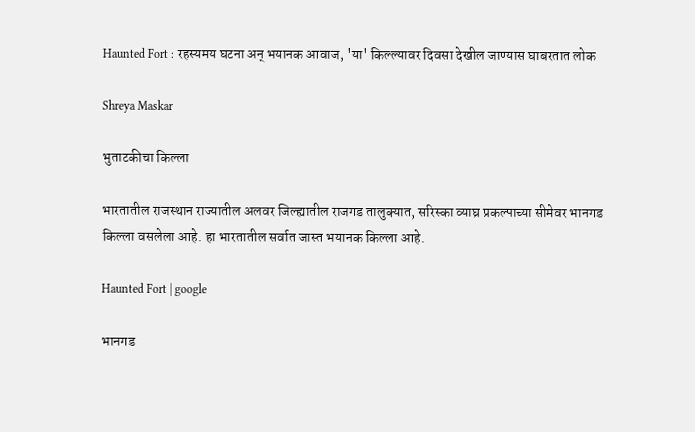Haunted Fort : रहस्यमय घटना अन् भयानक आवाज, 'या' किल्ल्यावर दिवसा देखील जाण्यास घाबरतात लोक

Shreya Maskar

भुताटकीचा किल्ला

भारतातील राजस्थान राज्यातील अलवर जिल्ह्यातील राजगड तालुक्यात, सरिस्का व्याघ्र प्रकल्पाच्या सीमेवर भानगड किल्ला वसलेला आहे. हा भारतातील सर्वात जास्त भयानक किल्ला आहे.

Haunted Fort | google

भानगड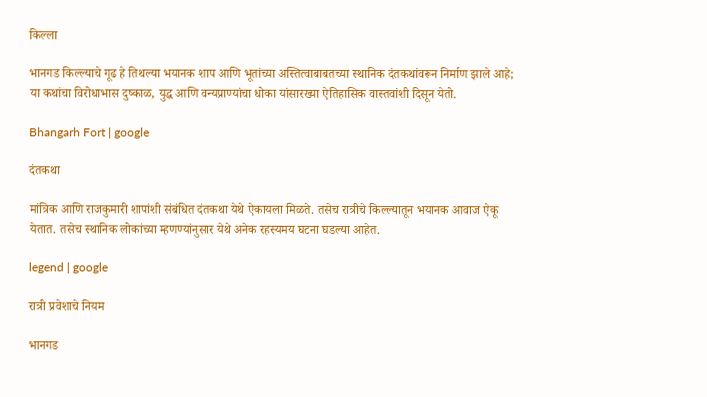किल्ला

भानगड किल्ल्याचे गूढ हे तिथल्या भयानक शाप आणि भूतांच्या अस्तित्वाबाबतच्या स्थानिक दंतकथांवरून निर्माण झाले आहे; या कथांचा विरोधाभास दुष्काळ, युद्ध आणि वन्यप्राण्यांचा धोका यांसारख्या ऐतिहासिक वास्तवांशी दिसून येतो.

Bhangarh Fort | google

दंतकथा

मांत्रिक आणि राजकुमारी शापांशी संबंधित दंतकथा येथे ऐकायला मिळते. तसेच रात्रीचे किल्ल्यातून भयानक आवाज ऐकू येतात. तसेच स्थानिक लोकांच्या म्हणण्यांनुसार येथे अनेक रहस्यमय घटना घडल्या आहेत.

legend | google

रात्री प्रवेशाचे नियम

भानगड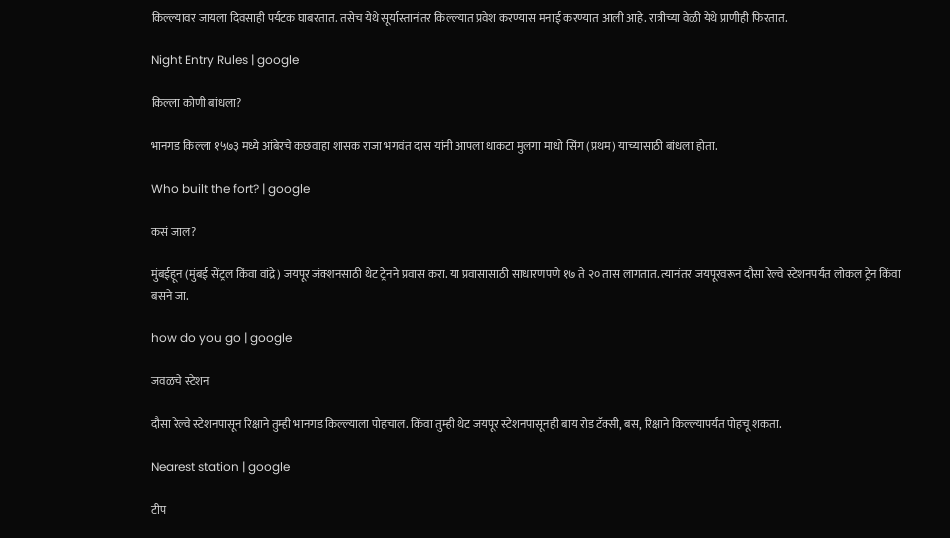किल्ल्यावर जायला दिवसाही पर्यटक घाबरतात. तसेच येथे सूर्यास्तानंतर किल्ल्यात प्रवेश करण्यास मनाई करण्यात आली आहे. रात्रीच्या वेळी येथे प्राणीही फिरतात.

Night Entry Rules | google

किल्ला कोणी बांधला?

भानगड किल्ला १५७३ मध्ये आंबेरचे कछवाहा शासक राजा भगवंत दास यांनी आपला धाकटा मुलगा माधो सिंग (प्रथम) याच्यासाठी बांधला होता.

Who built the fort? | google

कसं जाल?

मुंबईहून (मुंबई सेंट्रल किंवा वांद्रे) जयपूर जंक्शनसाठी थेट ट्रेनने प्रवास करा. या प्रवासासाठी साधारणपणे १७ ते २० तास लागतात. त्यानंतर जयपूरवरून दौसा रेल्वे स्टेशनपर्यंत लोकल ट्रेन किंवा बसने जा.

how do you go | google

जवळचे स्टेशन

दौसा रेल्वे स्टेशनपासून रिक्षाने तुम्ही भानगड किल्ल्याला पोहचाल. किंवा तुम्ही थेट जयपूर स्टेशनपासूनही बाय रोड टॅक्सी, बस, रिक्षाने किल्ल्यापर्यंत पोहचू शकता.

Nearest station | google

टीप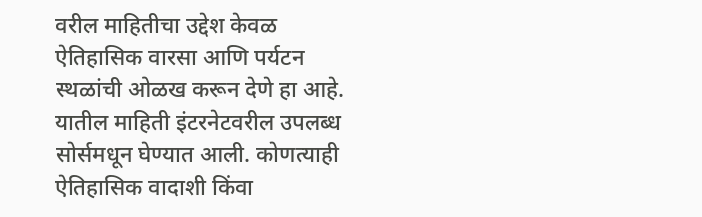वरील माहितीचा उद्देश केवळ ऐतिहासिक वारसा आणि पर्यटन स्थळांची ओळख करून देणे हा आहे. यातील माहिती इंटरनेटवरील उपलब्ध सोर्समधून घेण्यात आली. कोणत्याही ऐतिहासिक वादाशी किंवा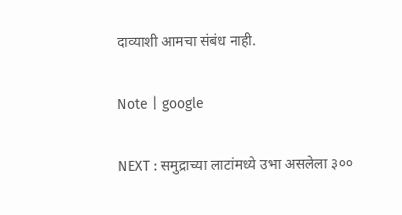दाव्याशी आमचा संबंध नाही.

Note | google

NEXT : समुद्राच्या लाटांमध्ये उभा असलेला ३००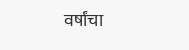वर्षांचा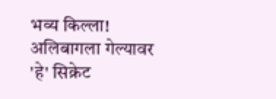भव्य किल्ला! अलिबागला गेल्यावर 'हे' सिक्रेट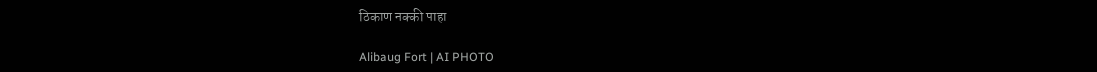ठिकाण नक्की पाहा

Alibaug Fort | AI PHOTO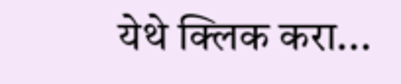येथे क्लिक करा...